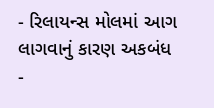- રિલાયન્સ મોલમાં આગ લાગવાનું કારણ અકબંધ
-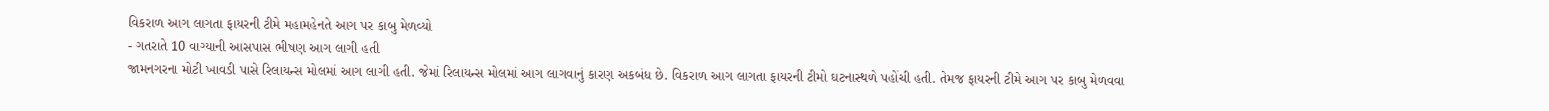વિકરાળ આગ લાગતા ફાયરની ટીમે મહામહેનતે આગ પર કાબુ મેળવ્યો
- ગતરાતે 10 વાગ્યાની આસપાસ ભીષણ આગ લાગી હતી
જામનગરના મોટી ખાવડી પાસે રિલાયન્સ મોલમાં આગ લાગી હતી. જેમાં રિલાયન્સ મોલમાં આગ લાગવાનું કારણ અકબંધ છે. વિકરાળ આગ લાગતા ફાયરની ટીમો ઘટનાસ્થળે પહોંચી હતી. તેમજ ફાયરની ટીમે આગ પર કાબુ મેળવવા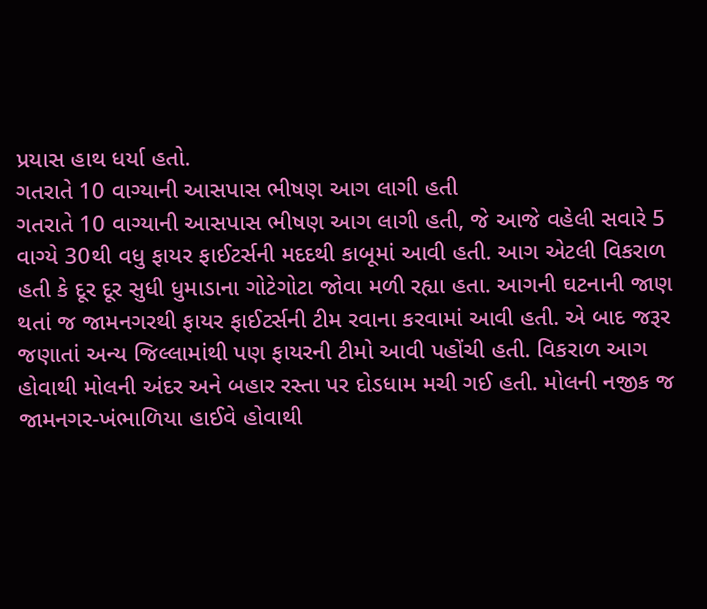પ્રયાસ હાથ ધર્યા હતો.
ગતરાતે 10 વાગ્યાની આસપાસ ભીષણ આગ લાગી હતી
ગતરાતે 10 વાગ્યાની આસપાસ ભીષણ આગ લાગી હતી, જે આજે વહેલી સવારે 5 વાગ્યે 30થી વધુ ફાયર ફાઈટર્સની મદદથી કાબૂમાં આવી હતી. આગ એટલી વિકરાળ હતી કે દૂર દૂર સુધી ધુમાડાના ગોટેગોટા જોવા મળી રહ્યા હતા. આગની ઘટનાની જાણ થતાં જ જામનગરથી ફાયર ફાઈટર્સની ટીમ રવાના કરવામાં આવી હતી. એ બાદ જરૂર જણાતાં અન્ય જિલ્લામાંથી પણ ફાયરની ટીમો આવી પહોંચી હતી. વિકરાળ આગ હોવાથી મોલની અંદર અને બહાર રસ્તા પર દોડધામ મચી ગઈ હતી. મોલની નજીક જ જામનગર-ખંભાળિયા હાઈવે હોવાથી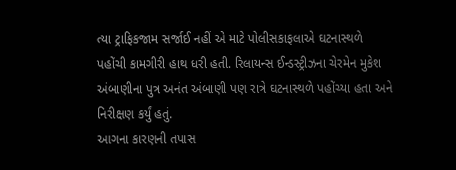ત્યા ટ્રાફિકજામ સર્જાઈ નહીં એ માટે પોલીસકાફલાએ ઘટનાસ્થળે પહોંચી કામગીરી હાથ ધરી હતી. રિલાયન્સ ઈન્ડસ્ટ્રીઝના ચેરમેન મુકેશ અંબાણીના પુત્ર અનંત અંબાણી પણ રાત્રે ઘટનાસ્થળે પહોંચ્યા હતા અને નિરીક્ષણ કર્યું હતું.
આગના કારણની તપાસ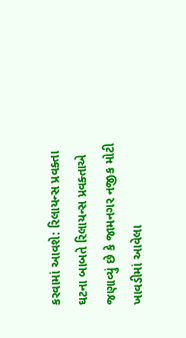કરવામાં આવશે: રિલાયન્સ પ્રવક્તા
ઘટના બાબતે રિલાયન્સ પ્રવક્તાએ જણાવ્યું છે કે જામનગર નજીક મોટી ખાવડીમાં આવેલા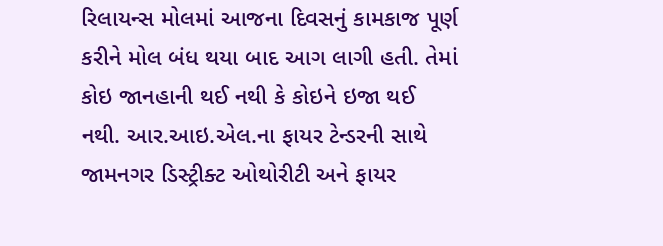રિલાયન્સ મોલમાં આજના દિવસનું કામકાજ પૂર્ણ કરીને મોલ બંધ થયા બાદ આગ લાગી હતી. તેમાં કોઇ જાનહાની થઈ નથી કે કોઇને ઇજા થઈ નથી. આર.આઇ.એલ.ના ફાયર ટેન્ડરની સાથે જામનગર ડિસ્ટ્રીક્ટ ઓથોરીટી અને ફાયર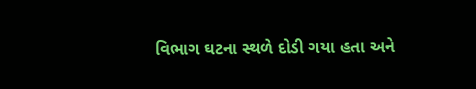વિભાગ ઘટના સ્થળે દોડી ગયા હતા અને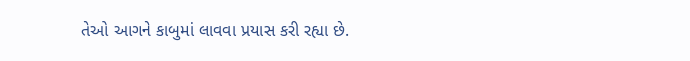તેઓ આગને કાબુમાં લાવવા પ્રયાસ કરી રહ્યા છે.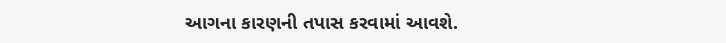આગના કારણની તપાસ કરવામાં આવશે.